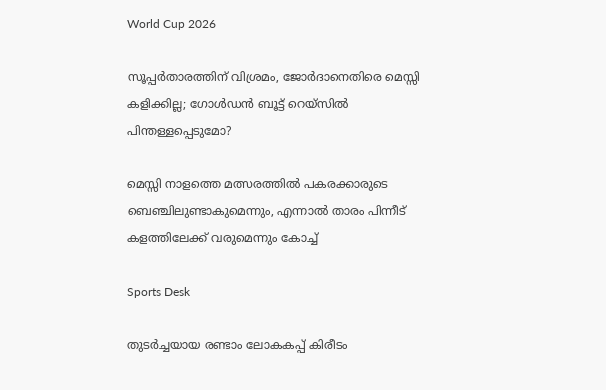World Cup 2026

സൂപ്പര്‍താരത്തിന് വിശ്രമം, ജോര്‍ദാനെതിരെ മെസ്സി കളിക്കില്ല; ഗോള്‍ഡന്‍ ബൂട്ട് റെയ്‌സില്‍ പിന്തള്ളപ്പെടുമോ?

മെസ്സി നാളത്തെ മത്സരത്തില്‍ പകരക്കാരുടെ ബെഞ്ചിലുണ്ടാകുമെന്നും, എന്നാല്‍ താരം പിന്നീട് കളത്തിലേക്ക് വരുമെന്നും കോച്ച്

Sports Desk

തുടര്‍ച്ചയായ രണ്ടാം ലോകകപ്പ് കിരീടം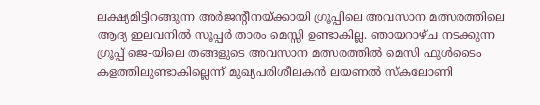ലക്ഷ്യമിട്ടിറങ്ങുന്ന അര്‍ജന്റീനയ്ക്കായി ഗ്രൂപ്പിലെ അവസാന മത്സരത്തിലെ ആദ്യ ഇലവനില്‍ സൂപ്പര്‍ താരം മെസ്സി ഉണ്ടാകില്ല. ഞായറാഴ്ച നടക്കുന്ന ഗ്രൂപ്പ് ജെ-യിലെ തങ്ങളുടെ അവസാന മത്സരത്തില്‍ മെസി ഫുള്‍ടൈം കളത്തിലുണ്ടാകില്ലെന്ന് മുഖ്യപരിശീലകന്‍ ലയണല്‍ സ്‌കലോണി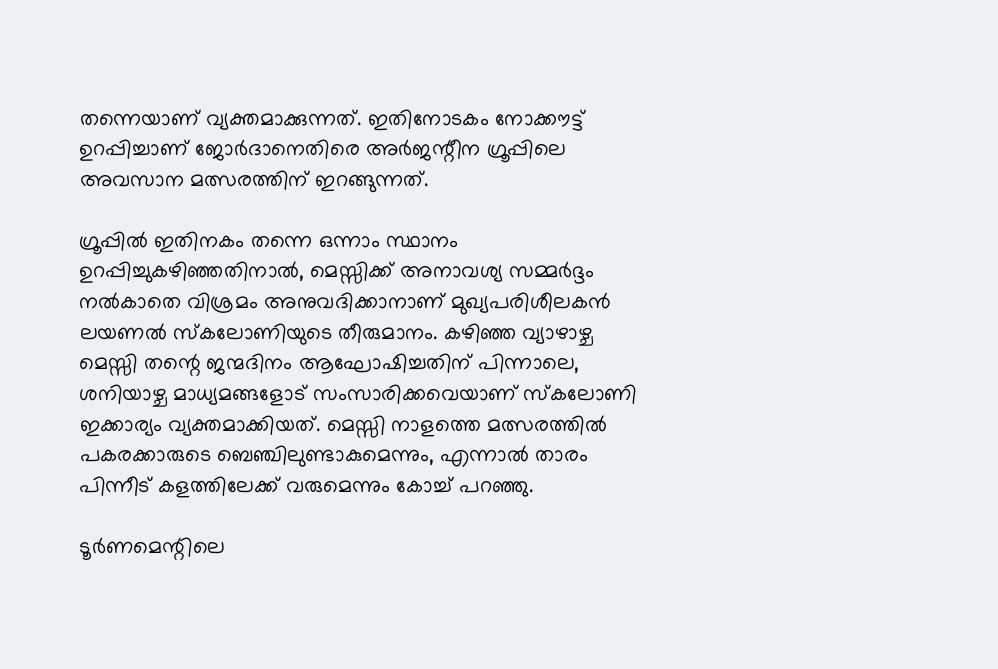തന്നെയാണ് വ്യക്തമാക്കുന്നത്. ഇതിനോടകം നോക്കൗട്ട് ഉറപ്പിച്ചാണ് ജോര്‍ദാനെതിരെ അര്‍ജന്റീന ഗ്രൂപ്പിലെ അവസാന മത്സരത്തിന് ഇറങ്ങുന്നത്.

ഗ്രൂപ്പില്‍ ഇതിനകം തന്നെ ഒന്നാം സ്ഥാനം ഉറപ്പിച്ചുകഴിഞ്ഞതിനാല്‍, മെസ്സിക്ക് അനാവശ്യ സമ്മര്‍ദ്ദം നല്‍കാതെ വിശ്രമം അനുവദിക്കാനാണ് മുഖ്യപരിശീലകന്‍ ലയണല്‍ സ്‌കലോണിയുടെ തീരുമാനം. കഴിഞ്ഞ വ്യാഴാഴ്ച മെസ്സി തന്റെ ജന്മദിനം ആഘോഷിച്ചതിന് പിന്നാലെ, ശനിയാഴ്ച മാധ്യമങ്ങളോട് സംസാരിക്കവെയാണ് സ്‌കലോണി ഇക്കാര്യം വ്യക്തമാക്കിയത്. മെസ്സി നാളത്തെ മത്സരത്തില്‍ പകരക്കാരുടെ ബെഞ്ചിലുണ്ടാകുമെന്നും, എന്നാല്‍ താരം പിന്നീട് കളത്തിലേക്ക് വരുമെന്നും കോച്ച് പറഞ്ഞു.

ടൂര്‍ണമെന്റിലെ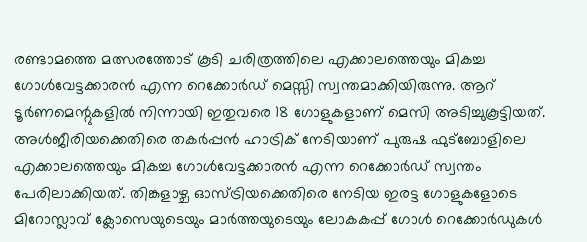രണ്ടാമത്തെ മത്സരത്തോട് കൂടി ചരിത്രത്തിലെ എക്കാലത്തെയും മികച്ച ഗോള്‍വേട്ടക്കാരന്‍ എന്ന റെക്കോര്‍ഡ് മെസ്സി സ്വന്തമാക്കിയിരുന്നു. ആറ് ടൂര്‍ണമെന്റുകളില്‍ നിന്നായി ഇതുവരെ 18 ഗോളുകളാണ് മെസി അടിച്ചുകൂട്ടിയത്. അള്‍ജീരിയക്കെതിരെ തകര്‍പ്പന്‍ ഹാട്രിക് നേടിയാണ് പുരുഷ ഫുട്‌ബോളിലെ എക്കാലത്തെയും മികച്ച ഗോള്‍വേട്ടക്കാരന്‍ എന്ന റെക്കോര്‍ഡ് സ്വന്തം പേരിലാക്കിയത്. തിങ്കളാഴ്ച ഓസ്ട്രിയക്കെതിരെ നേടിയ ഇരട്ട ഗോളുകളോടെ മിറോസ്ലാവ് ക്ലോസെയുടെയും മാര്‍ത്തയുടെയും ലോകകപ്പ് ഗോള്‍ റെക്കോര്‍ഡുകള്‍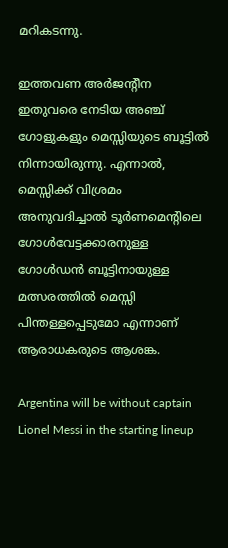മറികടന്നു.

ഇത്തവണ അര്‍ജന്റീന ഇതുവരെ നേടിയ അഞ്ച് ഗോളുകളും മെസ്സിയുടെ ബൂട്ടില്‍ നിന്നായിരുന്നു. എന്നാല്‍, മെസ്സിക്ക് വിശ്രമം അനുവദിച്ചാല്‍ ടൂര്‍ണമെന്റിലെ ഗോള്‍വേട്ടക്കാരനുള്ള ഗോള്‍ഡന്‍ ബൂട്ടിനായുള്ള മത്സരത്തില്‍ മെസ്സി പിന്തള്ളപ്പെടുമോ എന്നാണ് ആരാധകരുടെ ആശങ്ക.

Argentina will be without captain Lionel Messi in the starting lineup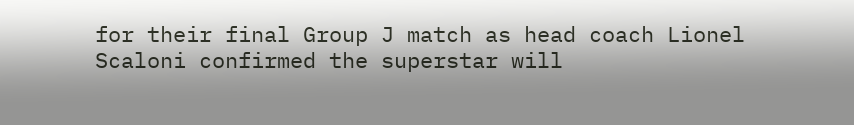for their final Group J match as head coach Lionel Scaloni confirmed the superstar will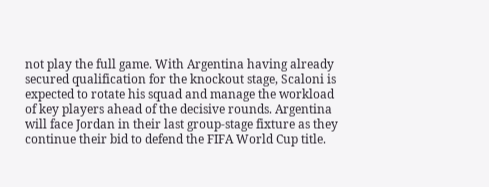not play the full game. With Argentina having already secured qualification for the knockout stage, Scaloni is expected to rotate his squad and manage the workload of key players ahead of the decisive rounds. Argentina will face Jordan in their last group-stage fixture as they continue their bid to defend the FIFA World Cup title.